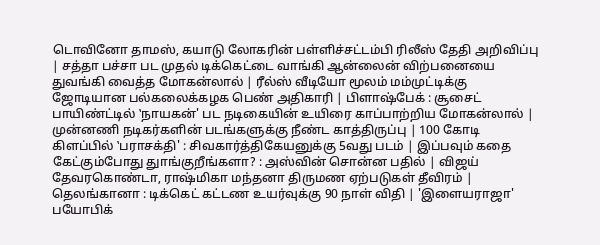டொவினோ தாமஸ், கயாடு லோகரின் பள்ளிச்சட்டம்பி ரிலீஸ் தேதி அறிவிப்பு | சத்தா பச்சா பட முதல் டிக்கெட்டை வாங்கி ஆன்லைன் விற்பனையை துவங்கி வைத்த மோகன்லால் | ரீல்ஸ் வீடியோ மூலம் மம்முட்டிக்கு ஜோடியான பல்கலைக்கழக பெண் அதிகாரி | பிளாஷ்பேக் : சூசைட் பாயிண்ட்டில் ‛நாயகன்' பட நடிகையின் உயிரை காப்பாற்றிய மோகன்லால் | முன்னணி நடிகர்களின் படங்களுக்கு நீண்ட காத்திருப்பு | 100 கோடி கிளப்பில் ‛பராசக்தி' : சிவகார்த்திகேயனுக்கு 5வது படம் | இப்பவும் கதை கேட்கும்போது துாங்குறீங்களா? : அஸ்வின் சொன்ன பதில் | விஜய் தேவரகொண்டா, ராஷ்மிகா மந்தனா திருமண ஏற்படுகள் தீவிரம் | தெலங்கானா : டிக்கெட் கட்டண உயர்வுக்கு 90 நாள் விதி | 'இளையராஜா' பயோபிக்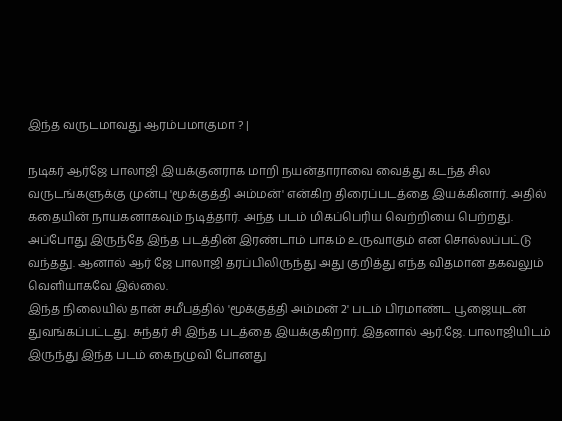இந்த வருடமாவது ஆரம்பமாகுமா ? |

நடிகர் ஆர்ஜே பாலாஜி இயக்குனராக மாறி நயன்தாராவை வைத்து கடந்த சில வருடங்களுக்கு முன்பு 'மூக்குத்தி அம்மன்' என்கிற திரைப்படத்தை இயக்கினார். அதில் கதையின் நாயகனாகவும் நடித்தார். அந்த படம் மிகப்பெரிய வெற்றியை பெற்றது. அப்போது இருந்தே இந்த படத்தின் இரண்டாம் பாகம் உருவாகும் என சொல்லப்பட்டு வந்தது. ஆனால் ஆர் ஜே பாலாஜி தரப்பிலிருந்து அது குறித்து எந்த விதமான தகவலும் வெளியாகவே இல்லை.
இந்த நிலையில் தான் சமீபத்தில் 'மூக்குத்தி அம்மன் 2' படம் பிரமாண்ட பூஜையுடன் துவங்கப்பட்டது. சுந்தர் சி இந்த படத்தை இயக்குகிறார். இதனால் ஆர்.ஜே. பாலாஜியிடம் இருந்து இந்த படம் கைநழுவி போனது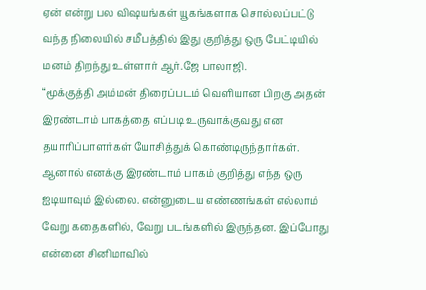ஏன் என்று பல விஷயங்கள் யூகங்களாக சொல்லப்பட்டு வந்த நிலையில் சமீபத்தில் இது குறித்து ஒரு பேட்டியில் மனம் திறந்து உள்ளார் ஆர்.ஜே பாலாஜி.
“மூக்குத்தி அம்மன் திரைப்படம் வெளியான பிறகு அதன் இரண்டாம் பாகத்தை எப்படி உருவாக்குவது என தயாரிப்பாளர்கள் யோசித்துக் கொண்டிருந்தார்கள். ஆனால் எனக்கு இரண்டாம் பாகம் குறித்து எந்த ஒரு ஐடியாவும் இல்லை. என்னுடைய எண்ணங்கள் எல்லாம் வேறு கதைகளில், வேறு படங்களில் இருந்தன. இப்போது என்னை சினிமாவில்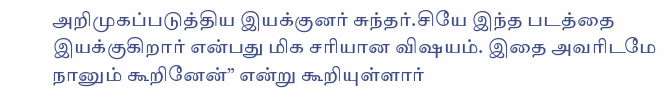அறிமுகப்படுத்திய இயக்குனர் சுந்தர்.சியே இந்த படத்தை இயக்குகிறார் என்பது மிக சரியான விஷயம். இதை அவரிடமே நானும் கூறினேன்” என்று கூறியுள்ளார்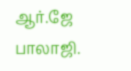ஆர்.ஜே பாலாஜி.